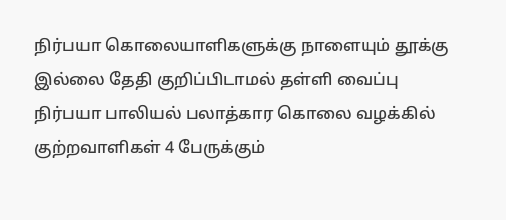நிர்பயா கொலையாளிகளுக்கு நாளையும் தூக்கு இல்லை தேதி குறிப்பிடாமல் தள்ளி வைப்பு
நிர்பயா பாலியல் பலாத்கார கொலை வழக்கில் குற்றவாளிகள் 4 பேருக்கும்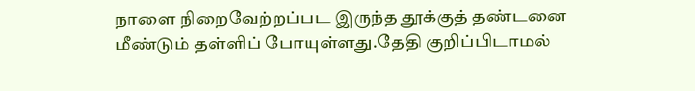நாளை நிறைவேற்றப்பட இருந்த தூக்குத் தண்டனை மீண்டும் தள்ளிப் போயுள்ளது.தேதி குறிப்பிடாமல்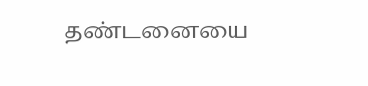தண்டனையை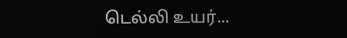டெல்லி உயர்...